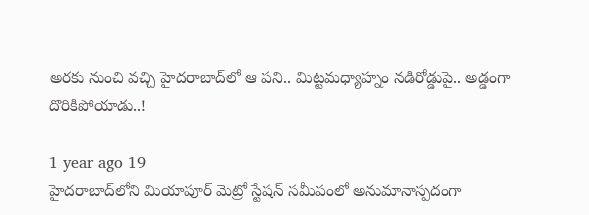అరకు నుంచి వచ్చి హైదరాబాద్‌లో ఆ పని.. మిట్టమధ్యాహ్నం నడిరోడ్డుపై.. అడ్డంగా దొరికిపోయాడు..!

1 year ago 19
హైదరాబాద్‌లోని మియాపూర్ మెట్రో స్టేషన్ సమీపంలో అనుమానాస్పదంగా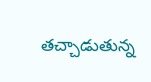తచ్చాడుతున్న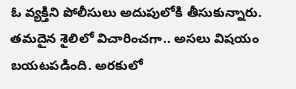ఓ వ్యక్తిని పోలీసులు అదుపులోకి తీసుకున్నారు. తమదైన శైలిలో విచారించగా.. అసలు విషయం బయటపడింది. అరకులో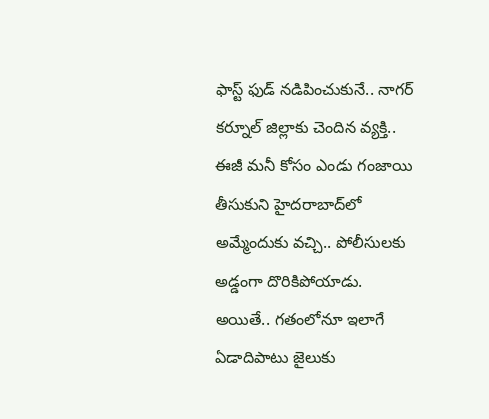ఫాస్ట్ ఫుడ్ నడిపించుకునే.. నాగర్ కర్నూల్ జిల్లాకు చెందిన వ్యక్తి.. ఈజీ మనీ కోసం ఎండు గంజాయి తీసుకుని హైదరాబాద్‌లో అమ్మేందుకు వచ్చి.. పోలీసులకు అడ్డంగా దొరికిపోయాడు. అయితే.. గతంలోనూ ఇలాగే ఏడాదిపాటు జైలుకు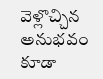వెళ్లొచ్చిన అనుభవం కూడా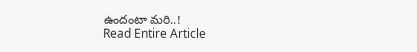ఉందంటా మరి..!
Read Entire Article